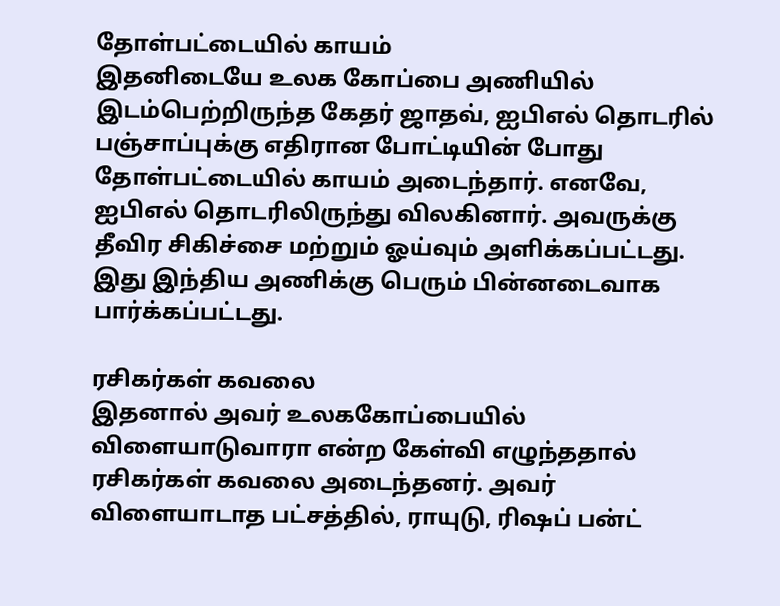தோள்பட்டையில் காயம்
இதனிடையே உலக கோப்பை அணியில் இடம்பெற்றிருந்த கேதர் ஜாதவ், ஐபிஎல் தொடரில் பஞ்சாப்புக்கு எதிரான போட்டியின் போது தோள்பட்டையில் காயம் அடைந்தார். எனவே, ஐபிஎல் தொடரிலிருந்து விலகினார். அவருக்கு தீவிர சிகிச்சை மற்றும் ஓய்வும் அளிக்கப்பட்டது. இது இந்திய அணிக்கு பெரும் பின்னடைவாக பார்க்கப்பட்டது.

ரசிகர்கள் கவலை
இதனால் அவர் உலககோப்பையில் விளையாடுவாரா என்ற கேள்வி எழுந்ததால் ரசிகர்கள் கவலை அடைந்தனர். அவர் விளையாடாத பட்சத்தில், ராயுடு, ரிஷப் பன்ட்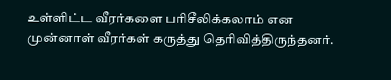உள்ளிட்ட வீரர்களை பரிசீலிக்கலாம் என முன்னாள் வீரர்கள் கருத்து தெரிவித்திருந்தனர்.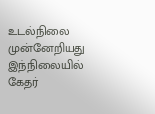உடல்நிலை முன்னேறியது
இந்நிலையில் கேதர்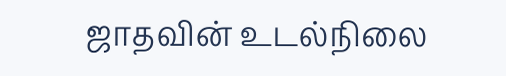ஜாதவின் உடல்நிலை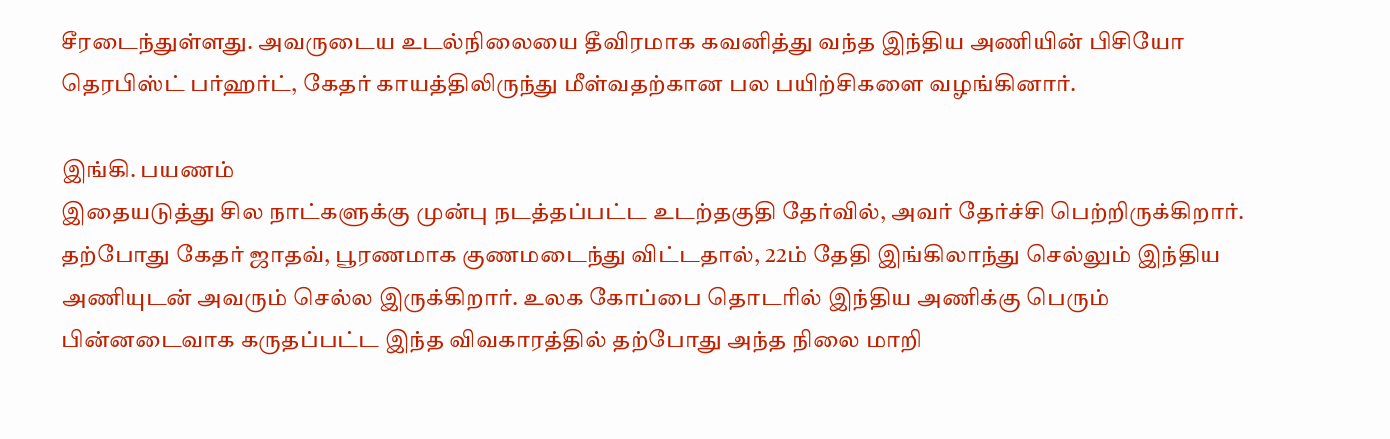சீரடைந்துள்ளது. அவருடைய உடல்நிலையை தீவிரமாக கவனித்து வந்த இந்திய அணியின் பிசியோ தெரபிஸ்ட் பர்ஹர்ட், கேதர் காயத்திலிருந்து மீள்வதற்கான பல பயிற்சிகளை வழங்கினார்.

இங்கி. பயணம்
இதையடுத்து சில நாட்களுக்கு முன்பு நடத்தப்பட்ட உடற்தகுதி தேர்வில், அவர் தேர்ச்சி பெற்றிருக்கிறார். தற்போது கேதர் ஜாதவ், பூரணமாக குணமடைந்து விட்டதால், 22ம் தேதி இங்கிலாந்து செல்லும் இந்திய அணியுடன் அவரும் செல்ல இருக்கிறார். உலக கோப்பை தொடரில் இந்திய அணிக்கு பெரும் பின்னடைவாக கருதப்பட்ட இந்த விவகாரத்தில் தற்போது அந்த நிலை மாறி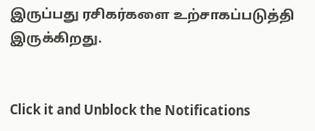இருப்பது ரசிகர்களை உற்சாகப்படுத்தி இருக்கிறது.


Click it and Unblock the Notifications